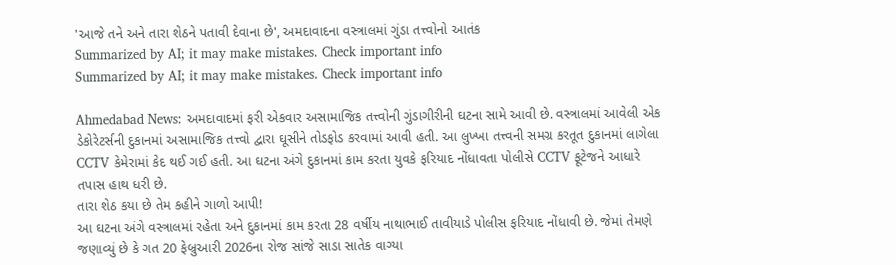'આજે તને અને તારા શેઠને પતાવી દેવાના છે', અમદાવાદના વસ્ત્રાલમાં ગુંડા તત્ત્વોનો આતંક
Summarized by AI; it may make mistakes. Check important info
Summarized by AI; it may make mistakes. Check important info

Ahmedabad News: અમદાવાદમાં ફરી એકવાર અસામાજિક તત્ત્વોની ગુંડાગીરીની ઘટના સામે આવી છે. વસ્ત્રાલમાં આવેલી એક ડેકોરેટર્સની દુકાનમાં અસામાજિક તત્ત્વો દ્વારા ઘૂસીને તોડફોડ કરવામાં આવી હતી. આ લુખ્ખા તત્ત્વની સમગ્ર કરતૂત દુકાનમાં લાગેલા CCTV કેમેરામાં કેદ થઈ ગઈ હતી. આ ઘટના અંગે દુકાનમાં કામ કરતા યુવકે ફરિયાદ નોંધાવતા પોલીસે CCTV ફૂટેજને આધારે તપાસ હાથ ધરી છે.
તારા શેઠ કયા છે તેમ કહીને ગાળો આપી!
આ ઘટના અંગે વસ્ત્રાલમાં રહેતા અને દુકાનમાં કામ કરતા 28 વર્ષીય નાથાભાઈ તાવીયાડે પોલીસ ફરિયાદ નોંધાવી છે. જેમાં તેમણે જણાવ્યું છે કે ગત 20 ફેબ્રુઆરી 2026ના રોજ સાંજે સાડા સાતેક વાગ્યા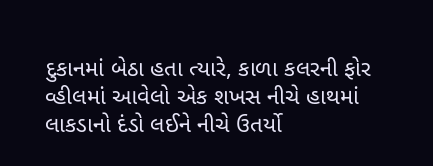દુકાનમાં બેઠા હતા ત્યારે, કાળા કલરની ફોર વ્હીલમાં આવેલો એક શખસ નીચે હાથમાં લાકડાનો દંડો લઈને નીચે ઉતર્યો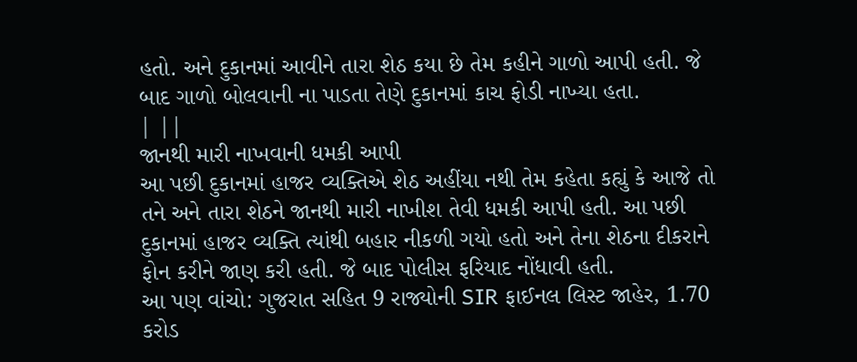હતો. અને દુકાનમાં આવીને તારા શેઠ કયા છે તેમ કહીને ગાળો આપી હતી. જે બાદ ગાળો બોલવાની ના પાડતા તેણે દુકાનમાં કાચ ફોડી નાખ્યા હતા.
| ||
જાનથી મારી નાખવાની ધમકી આપી
આ પછી દુકાનમાં હાજર વ્યક્તિએ શેઠ અહીંયા નથી તેમ કહેતા કહ્યું કે આજે તો તને અને તારા શેઠને જાનથી મારી નાખીશ તેવી ધમકી આપી હતી. આ પછી દુકાનમાં હાજર વ્યક્તિ ત્યાંથી બહાર નીકળી ગયો હતો અને તેના શેઠના દીકરાને ફોન કરીને જાણ કરી હતી. જે બાદ પોલીસ ફરિયાદ નોંધાવી હતી.
આ પણ વાંચો: ગુજરાત સહિત 9 રાજ્યોની SIR ફાઈનલ લિસ્ટ જાહેર, 1.70 કરોડ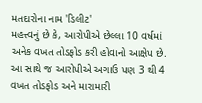મતદારોના નામ 'ડિલીટ'
મહત્ત્વનું છે કે, આરોપીએ છેલ્લા 10 વર્ષમાં અનેક વખત તોડફોડ કરી હોવાનો આક્ષેપ છે. આ સાથે જ આરોપીએ અગાઉ પણ 3 થી 4 વખત તોડફોડ અને મારામારી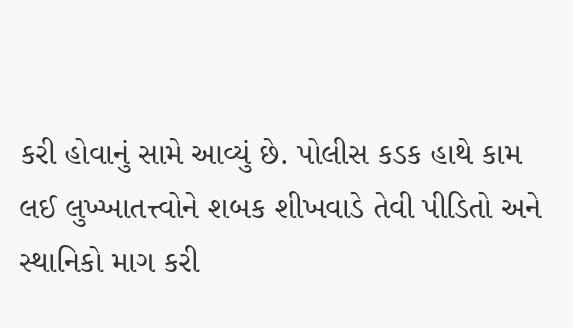કરી હોવાનું સામે આવ્યું છે. પોલીસ કડક હાથે કામ લઈ લુખ્ખાતત્ત્વોને શબક શીખવાડે તેવી પીડિતો અને સ્થાનિકો માગ કરી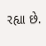રહ્યા છે.